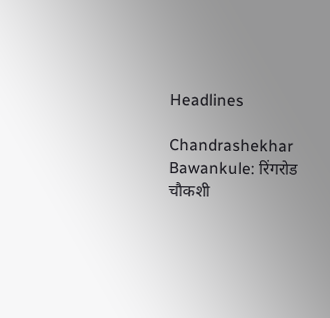Headlines

Chandrashekhar Bawankule: रिंगरोड चौकशी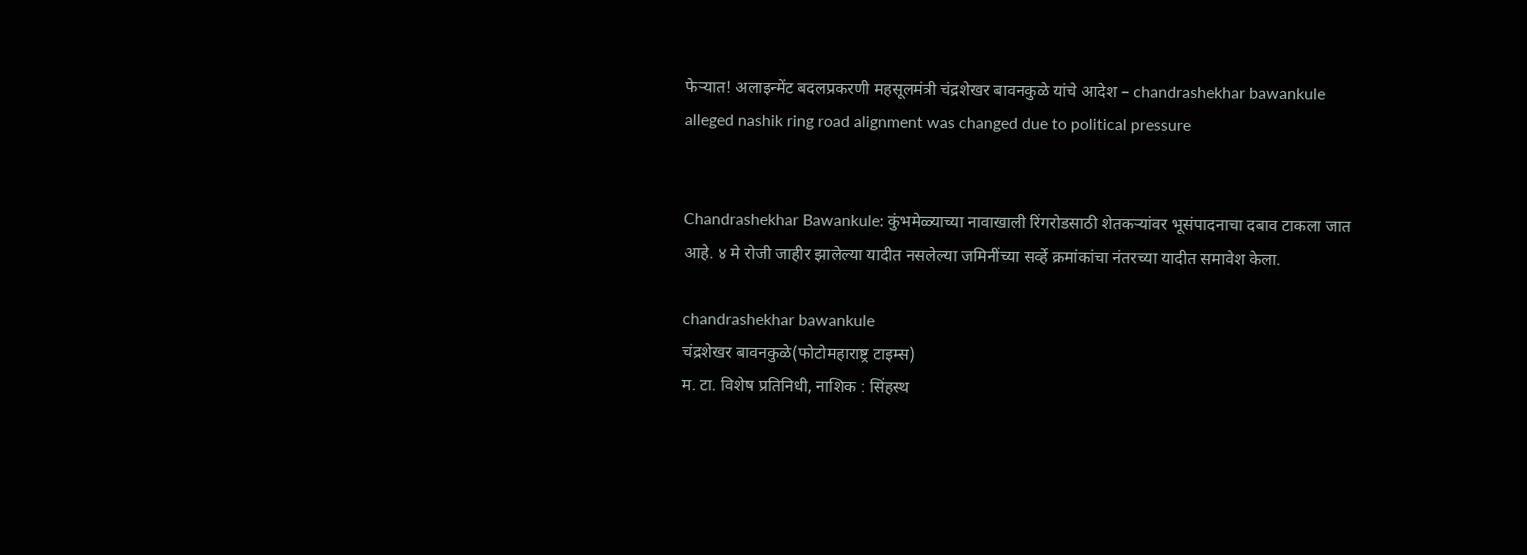फेऱ्यात! अलाइन्मेंट बदलप्रकरणी महसूलमंत्री चंद्रशेखर बावनकुळे यांचे आदेश – chandrashekhar bawankule alleged nashik ring road alignment was changed due to political pressure


Chandrashekhar Bawankule: कुंभमेळ्याच्या नावाखाली रिंगरोडसाठी शेतकऱ्यांवर भूसंपादनाचा दबाव टाकला जात आहे. ४ मे रोजी जाहीर झालेल्या यादीत नसलेल्या जमिनींच्या सर्व्हे क्रमांकांचा नंतरच्या यादीत समावेश केला.

chandrashekhar bawankule
चंद्रशेखर बावनकुळे(फोटोमहाराष्ट्र टाइम्स)
म. टा. विशेष प्रतिनिधी, नाशिक : सिंहस्थ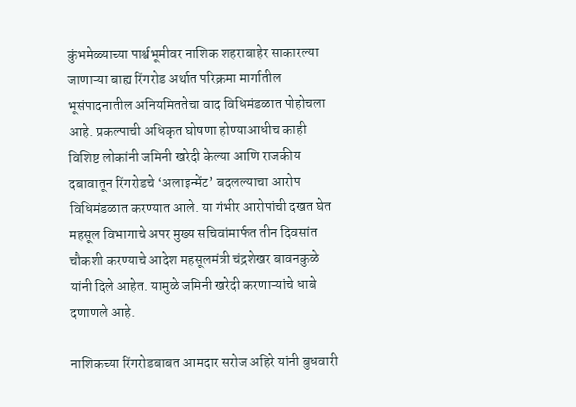कुंभमेळ्याच्या पार्श्वभूमीवर नाशिक शहराबाहेर साकारल्या जाणाऱ्या बाह्य रिंगरोड अर्थात परिक्रमा मार्गातील भूसंपादनातील अनियमिततेचा वाद विधिमंडळात पोहोचला आहे. प्रकल्पाची अधिकृत घोषणा होण्याआधीच काही विशिष्ट लोकांनी जमिनी खरेदी केल्या आणि राजकीय दबावातून रिंगरोडचे ‘अलाइन्मेंट’ बदलल्याचा आरोप विधिमंडळात करण्यात आले. या गंभीर आरोपांची दखत घेत महसूल विभागाचे अपर मुख्य सचिवांमार्फत तीन दिवसांत चौकशी करण्याचे आदेश महसूलमंत्री चंद्रशेखर बावनकुळे यांनी दिले आहेत. यामुळे जमिनी खरेदी करणाऱ्यांचे धाबे दणाणले आहे.

नाशिकच्या रिंगरोडबाबत आमदार सरोज अहिरे यांनी बुधवारी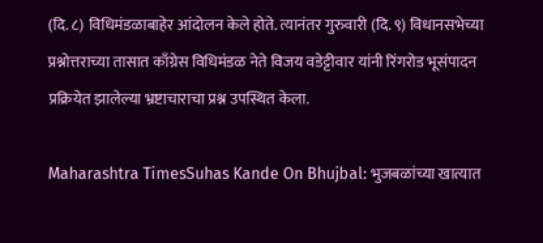(दि. ८) विधिमंडळाबाहेर आंदोलन केले होते. त्यानंतर गुरुवारी (दि. ९) विधानसभेच्या प्रश्नोत्तराच्या तासात काँग्रेस विधिमंडळ नेते विजय वडेट्टीवार यांनी रिंगरोड भूसंपादन प्रक्रियेत झालेल्या भ्रष्टाचाराचा प्रश्न उपस्थित केला.

Maharashtra TimesSuhas Kande On Bhujbal: भुजबळांच्या खात्यात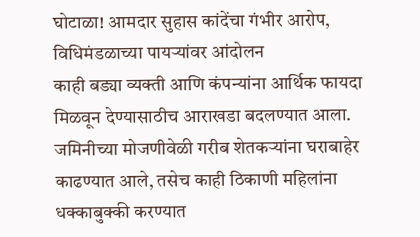घोटाळा! आमदार सुहास कांदेंचा गंभीर आरोप, विधिमंडळाच्या पायऱ्यांवर आंदोलन
काही बड्या व्यक्ती आणि कंपन्यांना आर्थिक फायदा मिळवून देण्यासाठीच आराखडा बदलण्यात आला. जमिनीच्या मोजणीवेळी गरीब शेतकऱ्यांना घराबाहेर काढण्यात आले, तसेच काही ठिकाणी महिलांना धक्काबुक्की करण्यात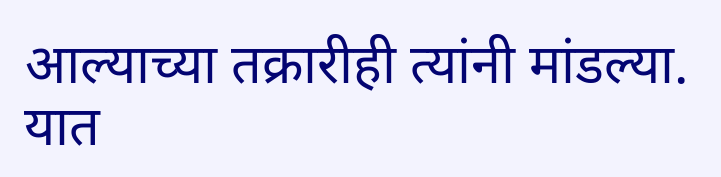आल्याच्या तक्रारीही त्यांनी मांडल्या. यात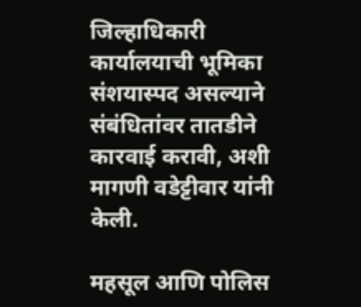जिल्हाधिकारी कार्यालयाची भूमिका संशयास्पद असल्याने संबंधितांवर तातडीने कारवाई करावी, अशी मागणी वडेट्टीवार यांनी केली.

महसूल आणि पोलिस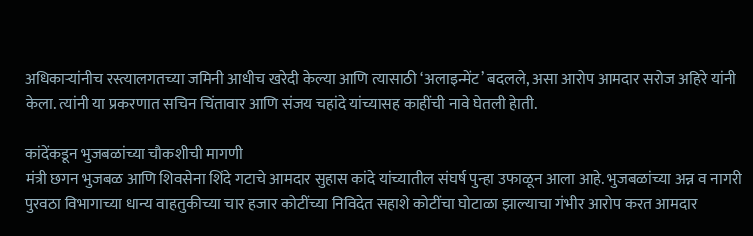अधिकाऱ्यांनीच रस्त्यालगतच्या जमिनी आधीच खरेदी केल्या आणि त्यासाठी ‘अलाइन्मेंट’ बदलले, असा आरोप आमदार सरोज अहिरे यांनी केला. त्यांनी या प्रकरणात सचिन चिंतावार आणि संजय चहांदे यांच्यासह काहींची नावे घेतली हेाती.

कांदेंकडून भुजबळांच्या चौकशीची मागणी
मंत्री छगन भुजबळ आणि शिवसेना शिंदे गटाचे आमदार सुहास कांदे यांच्यातील संघर्ष पुन्हा उफाळून आला आहे. भुजबळांच्या अन्न व नागरी पुरवठा विभागाच्या धान्य वाहतुकीच्या चार हजार कोटींच्या निविदेत सहाशे कोटींचा घोटाळा झाल्याचा गंभीर आरोप करत आमदार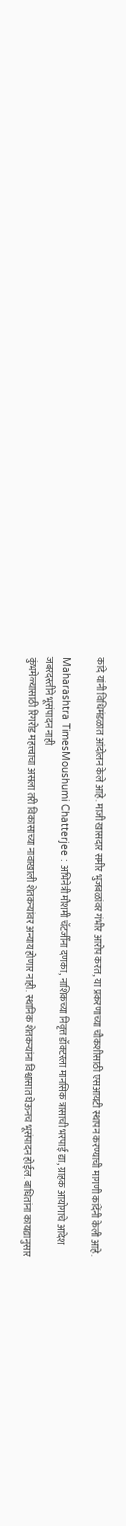कांदे यांनी विधिमंडळात आंदोलन केले आहे. माजी खासदार समीर भुजबळांवर गंभीर आरोप करत, या प्रकरणाच्या चौकशीसाठी एसआयटी स्थापन करण्याची मागणी कांदेंनी केली आहे.

Maharashtra TimesMoushumi Chatterjee : अभिनेत्री मौशमी चॅटर्जींना दणका, नाशिकच्या निवृत्त डॉक्टरला मानसिक त्रासाची भरपाई द्या, ग्राहक आयोगाचे आदेश
जबरदस्तीने भूसंपादन नाही
कुंभमेळ्यासाठी रिंगरोड महत्त्वाचा असला तरी विकासाच्या नावाखाली शेतकऱ्यांवर अन्याय होणार नाही. स्थानिक शेतकऱ्यांना विश्वासात घेऊनच भूसंपादन होईल. बाधितांना कायद्यानुसार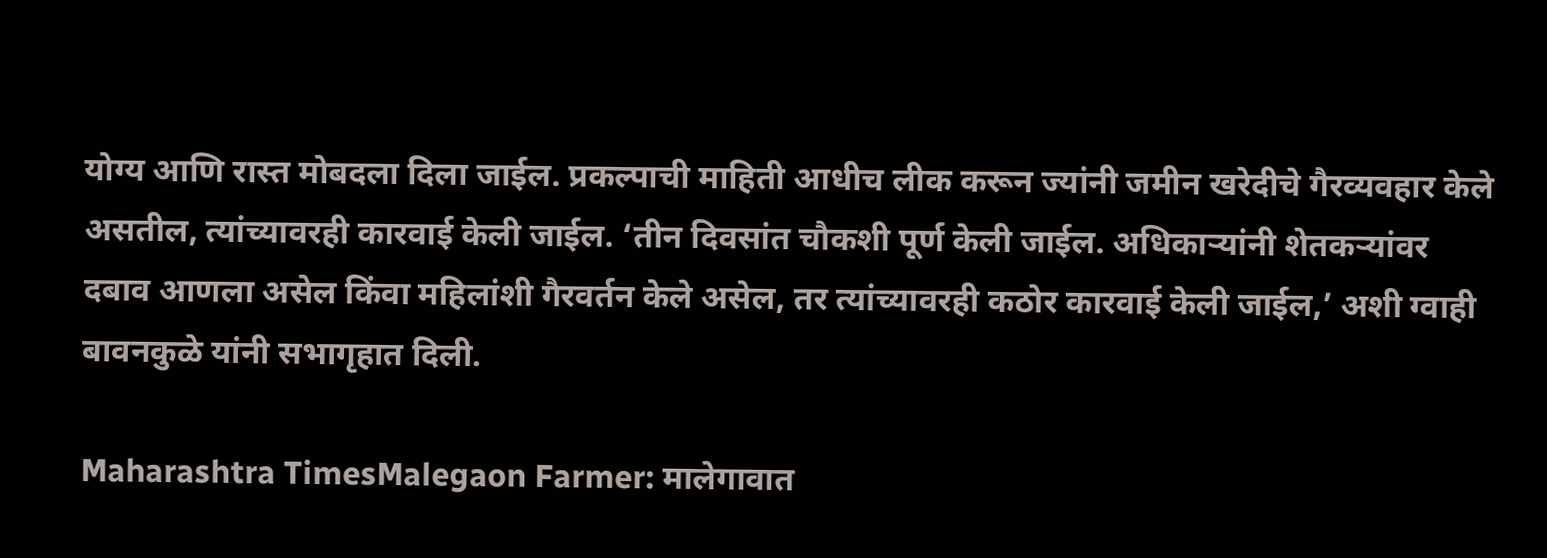योग्य आणि रास्त मोबदला दिला जाईल. प्रकल्पाची माहिती आधीच लीक करून ज्यांनी जमीन खरेदीचे गैरव्यवहार केले असतील, त्यांच्यावरही कारवाई केली जाईल. ‘तीन दिवसांत चौकशी पूर्ण केली जाईल. अधिकाऱ्यांनी शेतकऱ्यांवर दबाव आणला असेल किंवा महिलांशी गैरवर्तन केले असेल, तर त्यांच्यावरही कठोर कारवाई केली जाईल,’ अशी ग्वाही बावनकुळे यांनी सभागृहात दिली.

Maharashtra TimesMalegaon Farmer: मालेगावात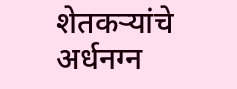शेतकऱ्यांचे अर्धनग्न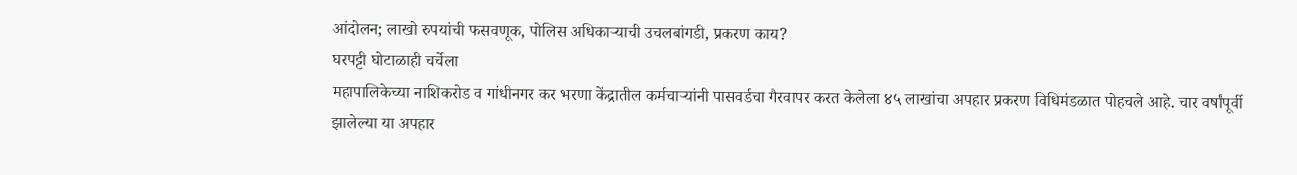आंदोलन; लाखो रुपयांची फसवणूक, पोलिस अधिकाऱ्याची उचलबांगडी, प्रकरण काय?
घरपट्टी घोटाळाही चर्चेला
महापालिकेच्या नाशिकरोड व गांधीनगर कर भरणा केंद्रातील कर्मचाऱ्यांनी पासवर्डचा गैरवापर करत केलेला ४५ लाखांचा अपहार प्रकरण विधिमंडळात पोहचले आहे. चार वर्षांपूर्वी झालेल्या या अपहार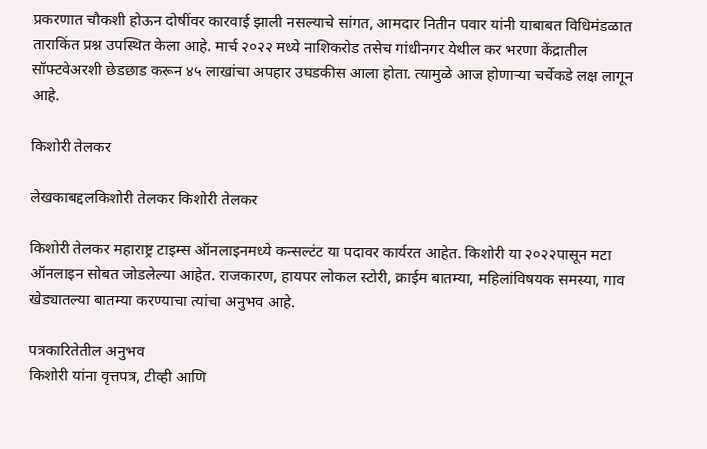प्रकरणात चौकशी होऊन दोषींवर कारवाई झाली नसल्याचे सांगत, आमदार नितीन पवार यांनी याबाबत विधिमंडळात ताराकिंत प्रश्न उपस्थित केला आहे. मार्च २०२२ मध्ये नाशिकरोड तसेच गांधीनगर येथील कर भरणा केंद्रातील सॉफ्टवेअरशी छेडछाड करून ४५ लाखांचा अपहार उघडकीस आला होता. त्यामुळे आज होणाऱ्या चर्चेकडे लक्ष लागून आहे.

किशोरी तेलकर

लेखकाबद्दलकिशोरी तेलकर किशोरी तेलकर

किशोरी तेलकर महाराष्ट्र टाइम्स ऑनलाइनमध्ये कन्सल्टंट या पदावर कार्यरत आहेत. किशोरी या २०२२पासून मटा ऑनलाइन सोबत जोडलेल्या आहेत. राजकारण, हायपर लोकल स्टोरी, क्राईम बातम्या, महिलांविषयक समस्या, गाव खेड्यातल्या बातम्या करण्याचा त्यांचा अनुभव आहे.

पत्रकारितेतील अनुभव
किशोरी यांना वृत्तपत्र, टीव्ही आणि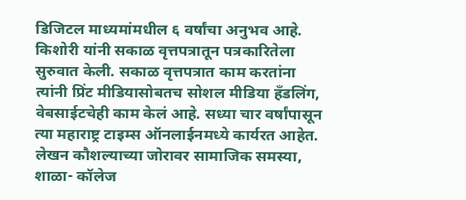डिजिटल माध्यमांमधील ६ वर्षांचा अनुभव आहे. किशोरी यांनी सकाळ वृत्तपत्रातून पत्रकारितेला सुरुवात केली. सकाळ वृत्तपत्रात काम करतांना त्यांनी प्रिंट मीडियासोबतच सोशल मीडिया हॅंडलिंग, वेबसाईटचेही काम केलं आहे. सध्या चार वर्षांपासून त्या महाराष्ट्र टाइम्स ऑनलाईनमध्ये कार्यरत आहेत. लेखन कौशल्याच्या जोरावर सामाजिक समस्या, शाळा- कॉलेज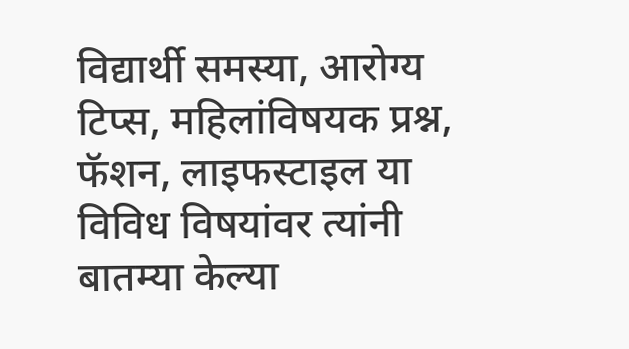विद्यार्थी समस्या, आरोग्य टिप्स, महिलांविषयक प्रश्न, फॅशन, लाइफस्टाइल या विविध विषयांवर त्यांनी बातम्या केल्या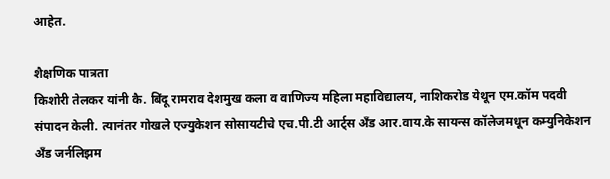आहेत.

शैक्षणिक पात्रता
किशोरी तेलकर यांनी कै. बिंदू रामराव देशमुख कला व वाणिज्य महिला महाविद्यालय, नाशिकरोड येथून एम.कॉम पदवी संपादन केली. त्यानंतर गोखले एज्युकेशन सोसायटीचे एच.पी.टी आर्ट्स अँड आर.वाय.के सायन्स कॉलेजमधून कम्युनिकेशन अँड जर्नलिझम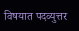विषयात पदव्युत्तर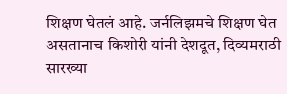शिक्षण घेतलं आहे. जर्नलिझमचे शिक्षण घेत असतानाच किशोरी यांनी देशदूत, दिव्यमराठी सारख्या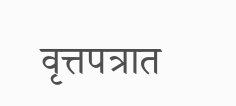वृत्तपत्रात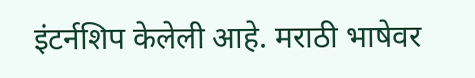इंटर्नशिप केलेली आहे. मराठी भाषेवर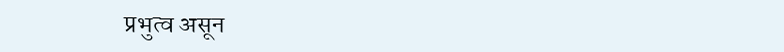प्रभुत्व असून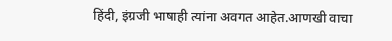हिंदी, इंग्रजी भाषाही त्यांना अवगत आहेत.आणखी वाचा